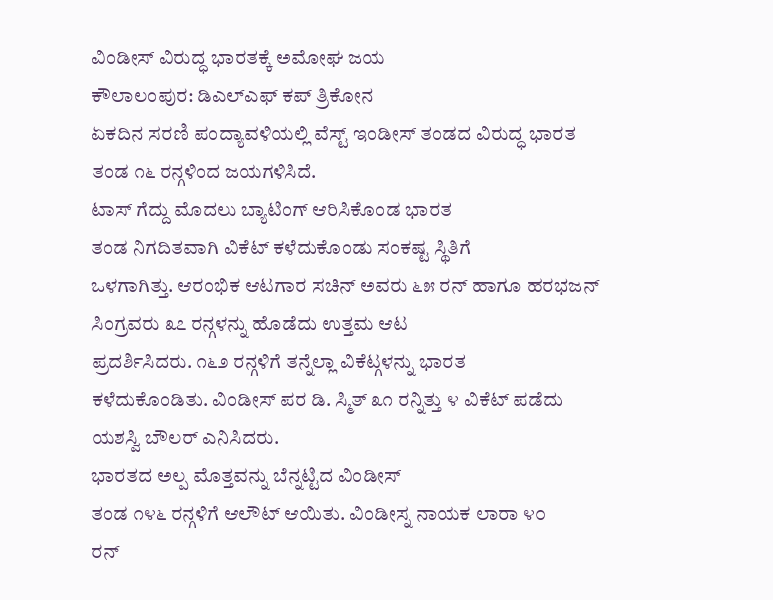ವಿಂಡೀಸ್ ವಿರುದ್ಧ ಭಾರತಕ್ಕೆ ಅಮೋಘ ಜಯ
ಕೌಲಾಲಂಪುರ: ಡಿಎಲ್ಎಫ್ ಕಪ್ ತ್ರಿಕೋನ
ಏಕದಿನ ಸರಣಿ ಪಂದ್ಯಾವಳಿಯಲ್ಲಿ ವೆಸ್ಟ್ ಇಂಡೀಸ್ ತಂಡದ ವಿರುದ್ಧ ಭಾರತ
ತಂಡ ೧೬ ರನ್ಗಳಿಂದ ಜಯಗಳಿಸಿದೆ.
ಟಾಸ್ ಗೆದ್ದು ಮೊದಲು ಬ್ಯಾಟಿಂಗ್ ಆರಿಸಿಕೊಂಡ ಭಾರತ
ತಂಡ ನಿಗದಿತವಾಗಿ ವಿಕೆಟ್ ಕಳೆದುಕೊಂಡು ಸಂಕಷ್ಟ ಸ್ಥಿತಿಗೆ
ಒಳಗಾಗಿತ್ತು. ಆರಂಭಿಕ ಆಟಗಾರ ಸಚಿನ್ ಅವರು ೬೫ ರನ್ ಹಾಗೂ ಹರಭಜನ್
ಸಿಂಗ್ರವರು ೩೭ ರನ್ಗಳನ್ನು ಹೊಡೆದು ಉತ್ತಮ ಆಟ
ಪ್ರದರ್ಶಿಸಿದರು. ೧೬೨ ರನ್ಗಳಿಗೆ ತನ್ನೆಲ್ಲಾ ವಿಕೆಟ್ಗಳನ್ನು ಭಾರತ
ಕಳೆದುಕೊಂಡಿತು. ವಿಂಡೀಸ್ ಪರ ಡಿ. ಸ್ಮಿತ್ ೩೧ ರನ್ನಿತ್ತು ೪ ವಿಕೆಟ್ ಪಡೆದು
ಯಶಸ್ವಿ ಬೌಲರ್ ಎನಿಸಿದರು.
ಭಾರತದ ಅಲ್ಪ ಮೊತ್ತವನ್ನು ಬೆನ್ನಟ್ಟಿದ ವಿಂಡೀಸ್
ತಂಡ ೧೪೬ ರನ್ಗಳಿಗೆ ಆಲೌಟ್ ಆಯಿತು. ವಿಂಡೀಸ್ನ ನಾಯಕ ಲಾರಾ ೪೦
ರನ್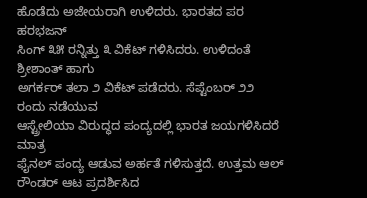ಹೊಡೆದು ಅಜೇಯರಾಗಿ ಉಳಿದರು. ಭಾರತದ ಪರ ಹರಭಜನ್
ಸಿಂಗ್ ೩೫ ರನ್ನಿತ್ತು ೩ ವಿಕೆಟ್ ಗಳಿಸಿದರು. ಉಳಿದಂತೆ ಶ್ರೀಶಾಂತ್ ಹಾಗು
ಅಗರ್ಕರ್ ತಲಾ ೨ ವಿಕೆಟ್ ಪಡೆದರು. ಸೆಪ್ಟೆಂಬರ್ ೨೨ ರಂದು ನಡೆಯುವ
ಆಸ್ಟ್ರೇಲಿಯಾ ವಿರುದ್ಧದ ಪಂದ್ಯದಲ್ಲಿ ಭಾರತ ಜಯಗಳಿಸಿದರೆ ಮಾತ್ರ
ಫೈನಲ್ ಪಂದ್ಯ ಆಡುವ ಅರ್ಹತೆ ಗಳಿಸುತ್ತದೆ. ಉತ್ತಮ ಆಲ್
ರೌಂಡರ್ ಆಟ ಪ್ರದರ್ಶಿಸಿದ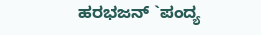ಹರಭಜನ್ `ಪಂದ್ಯ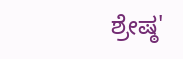ಶ್ರೇಷ್ಠ'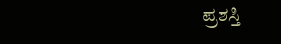ಪ್ರಶಸ್ತಿ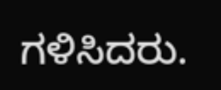ಗಳಿಸಿದರು.